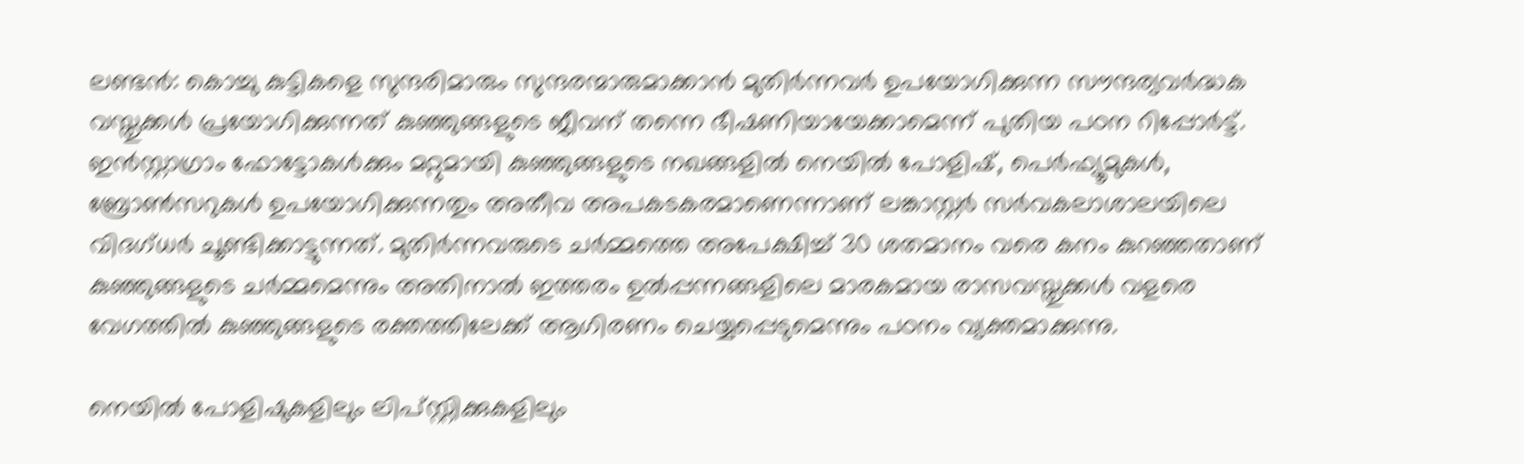ലണ്ടൻ: കൊച്ചു കുട്ടികളെ സുന്ദരിമാരും സുന്ദരന്മാരുമാക്കാൻ മുതിർന്നവർ ഉപയോഗിക്കുന്ന സൗന്ദര്യവർദ്ധക വസ്തുക്കൾ പ്രയോഗിക്കുന്നത് കുഞ്ഞുങ്ങളുടെ ജീവന് തന്നെ ഭീഷണിയായേക്കാമെന്ന് പുതിയ പഠന റിപ്പോർട്ട്. ഇൻസ്റ്റാഗ്രാം ഫോട്ടോകൾക്കും മറ്റുമായി കുഞ്ഞുങ്ങളുടെ നഖങ്ങളിൽ നെയിൽ പോളിഷ്, പെർഫ്യൂമുകൾ, ബ്രോൺസറുകൾ ഉപയോഗിക്കുന്നതും അതീവ അപകടകരമാണെന്നാണ് ലങ്കാസ്റ്റർ സർവകലാശാലയിലെ വിദഗ്ധർ ചൂണ്ടിക്കാട്ടുന്നത്. മുതിർന്നവരുടെ ചർമ്മത്തെ അപേക്ഷിച്ച് 30 ശതമാനം വരെ കനം കുറഞ്ഞതാണ് കുഞ്ഞുങ്ങളുടെ ചർമ്മമെന്നും അതിനാൽ ഇത്തരം ഉൽപ്പന്നങ്ങളിലെ മാരകമായ രാസവസ്തുക്കൾ വളരെ വേഗത്തിൽ കുഞ്ഞുങ്ങളുടെ രക്തത്തിലേക്ക് ആഗിരണം ചെയ്യപ്പെടുമെന്നും പഠനം വ്യക്തമാക്കുന്നു.

നെയിൽ പോളിഷുകളിലും ലിപ്സ്റ്റിക്കുകളിലും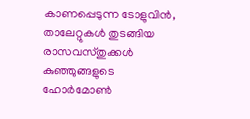കാണപ്പെടുന്ന ടോളുവിൻ, താലേറ്റുകൾ തുടങ്ങിയ രാസവസ്തുക്കൾ കുഞ്ഞുങ്ങളുടെ ഹോർമോൺ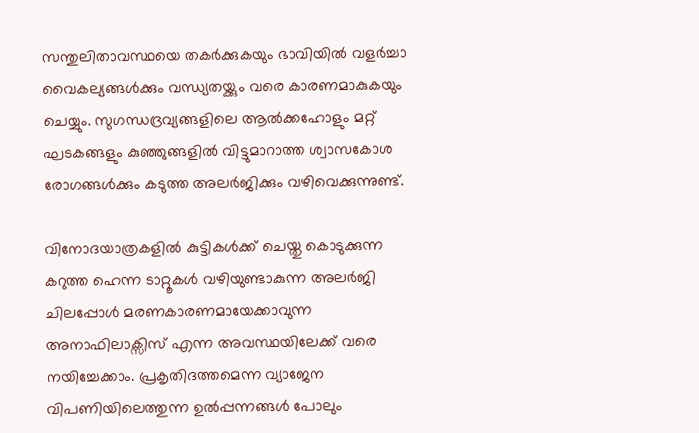സന്തുലിതാവസ്ഥയെ തകർക്കുകയും ഭാവിയിൽ വളർച്ചാ വൈകല്യങ്ങൾക്കും വന്ധ്യതയ്ക്കും വരെ കാരണമാകുകയും ചെയ്യും. സുഗന്ധദ്രവ്യങ്ങളിലെ ആൽക്കഹോളും മറ്റ് ഘടകങ്ങളും കുഞ്ഞുങ്ങളിൽ വിട്ടുമാറാത്ത ശ്വാസകോശ രോഗങ്ങൾക്കും കടുത്ത അലർജിക്കും വഴിവെക്കുന്നുണ്ട്.

വിനോദയാത്രകളിൽ കുട്ടികൾക്ക് ചെയ്തു കൊടുക്കുന്ന കറുത്ത ഹെന്ന ടാറ്റൂകൾ വഴിയുണ്ടാകുന്ന അലർജി ചിലപ്പോൾ മരണകാരണമായേക്കാവുന്ന അനാഫിലാക്സിസ് എന്ന അവസ്ഥയിലേക്ക് വരെ നയിച്ചേക്കാം. പ്രകൃതിദത്തമെന്ന വ്യാജേന വിപണിയിലെത്തുന്ന ഉൽപ്പന്നങ്ങൾ പോലും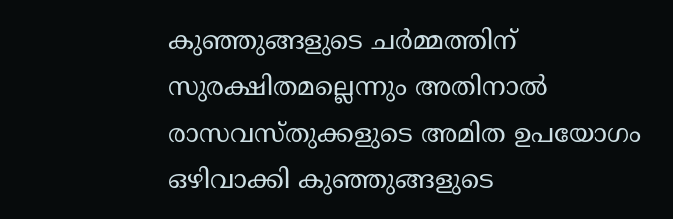കുഞ്ഞുങ്ങളുടെ ചർമ്മത്തിന് സുരക്ഷിതമല്ലെന്നും അതിനാൽ രാസവസ്തുക്കളുടെ അമിത ഉപയോഗം ഒഴിവാക്കി കുഞ്ഞുങ്ങളുടെ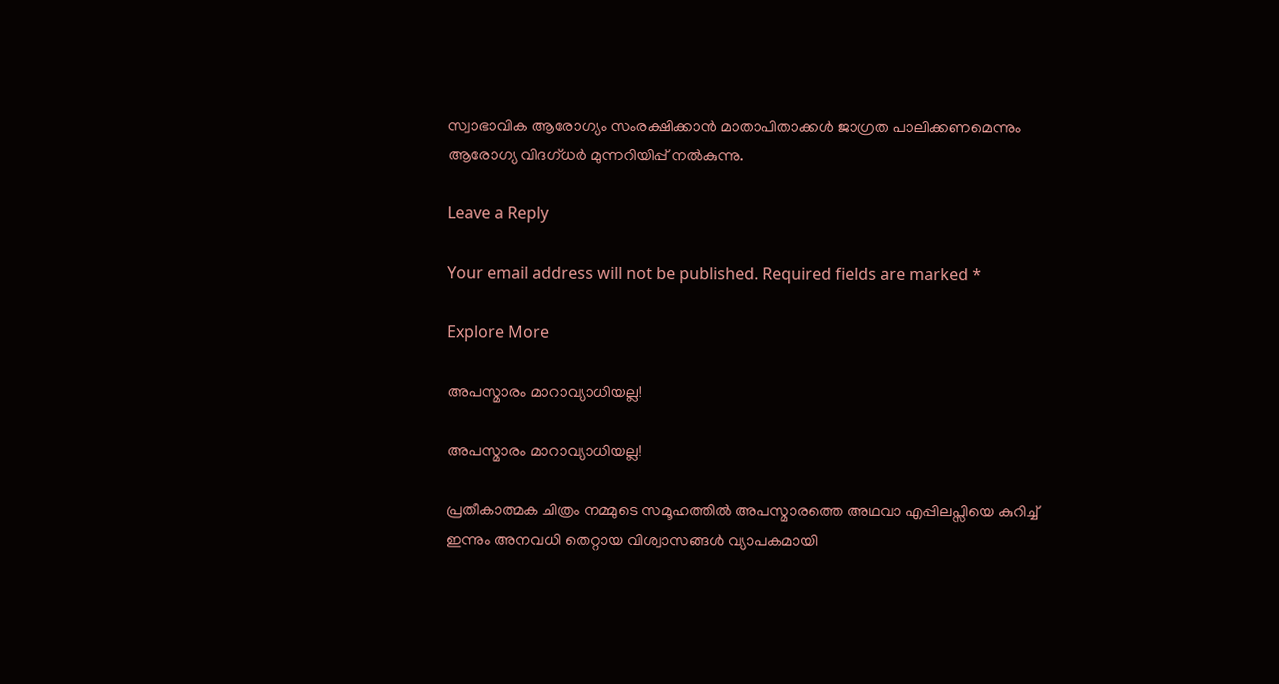സ്വാഭാവിക ആരോഗ്യം സംരക്ഷിക്കാൻ മാതാപിതാക്കൾ ജാഗ്രത പാലിക്കണമെന്നും ആരോഗ്യ വിദഗ്ധർ മുന്നറിയിപ്പ് നൽകുന്നു.

Leave a Reply

Your email address will not be published. Required fields are marked *

Explore More

അപസ്മാരം മാറാവ്യാധിയല്ല!

അപസ്മാരം മാറാവ്യാധിയല്ല!

പ്രതീകാത്മക ചിത്രം നമ്മുടെ സമൂഹത്തിൽ അപസ്മാരത്തെ അഥവാ എപ്പിലപ്സിയെ കുറിച്ച് ഇന്നും അനവധി തെറ്റായ വിശ്വാസങ്ങൾ വ്യാപകമായി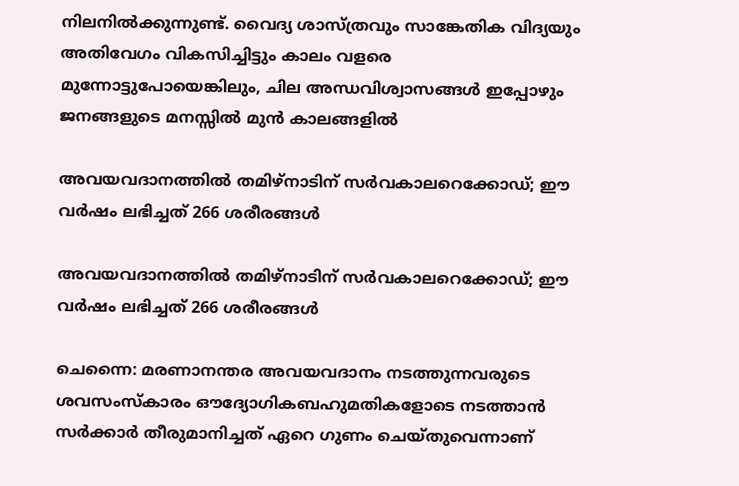നിലനിൽക്കുന്നുണ്ട്. വൈദ്യ ശാസ്ത്രവും സാങ്കേതിക വിദ്യയും അതിവേഗം വികസിച്ചിട്ടും കാലം വളരെ മുന്നോട്ടുപോയെങ്കിലും, ചില അന്ധവിശ്വാസങ്ങൾ ഇപ്പോഴും ജനങ്ങളുടെ മനസ്സിൽ മുൻ കാലങ്ങളിൽ

അവയവദാനത്തിൽ തമിഴ്‌നാടിന് സർവകാലറെക്കോഡ്; ഈ വർഷം ലഭിച്ചത് 266 ശരീരങ്ങള്‍

അവയവദാനത്തിൽ തമിഴ്‌നാടിന് സർവകാലറെക്കോഡ്; ഈ വർഷം ലഭിച്ചത് 266 ശരീരങ്ങള്‍

ചെന്നൈ: മരണാനന്തര അവയവദാനം നടത്തുന്നവരുടെ ശവസംസ്‌കാരം ഔദ്യോഗികബഹുമതികളോടെ നടത്താന്‍ സര്‍ക്കാര്‍ തീരുമാനിച്ചത് ഏറെ ഗുണം ചെയ്തുവെന്നാണ്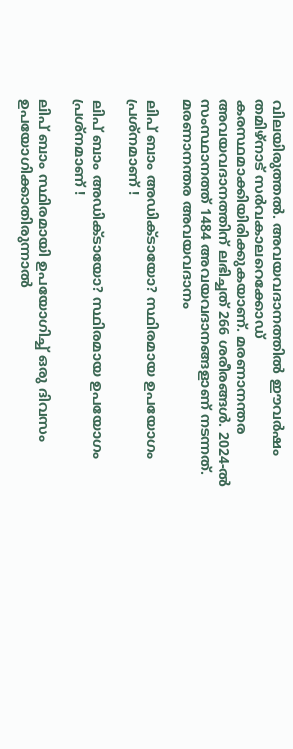വിലയിരുത്തൽ. അവയവദാനത്തില്‍ ഈവര്‍ഷം തമിഴ്‌നാട് സര്‍വകാലറെക്കോഡ് കരസ്ഥമാക്കിയിരിക്കുകയാണ്. മരണാനന്തര അവയവദാനത്തിന് ലഭിച്ചത് 266 ശരീരങ്ങള്‍. 2024-ല്‍ സംസ്ഥാനത്ത് 1484 അവയവദാനങ്ങളാണ് നടന്നത്. മരണാനന്തര അവയവദാനം

ലിപ് ബാം അഡിക്ടായോ? സ്ഥിരമായ ഉപയോഗം പ്രശ്നമാണ് !

ലിപ് ബാം അഡിക്ടായോ? സ്ഥിരമായ ഉപയോഗം പ്രശ്നമാണ് !

ലിപ് ബാം സ്ഥിരമായി ഉപയോഗിച്ച് ഒരു ദിവസം ഉപയോഗിക്കാതിരുന്നാൽ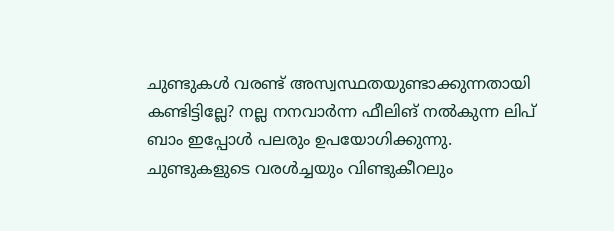ചുണ്ടുകൾ വരണ്ട് അസ്വസ്ഥതയുണ്ടാക്കുന്നതായി കണ്ടിട്ടില്ലേ? നല്ല നനവാർന്ന ഫീലിങ് നൽകുന്ന ലിപ് ബാം ഇപ്പോൾ പലരും ഉപയോഗിക്കുന്നു. ചുണ്ടുകളുടെ വരൾച്ചയും വിണ്ടുകീറലും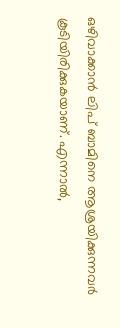ഒഴിവാക്കാൻ ലിപ് ബാമിനെ ആശ്രയിക്കുന്നവർ കൂടിയിരിക്കുകയാണ്. എന്നാൽ,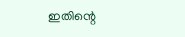ഇതിന്റെ